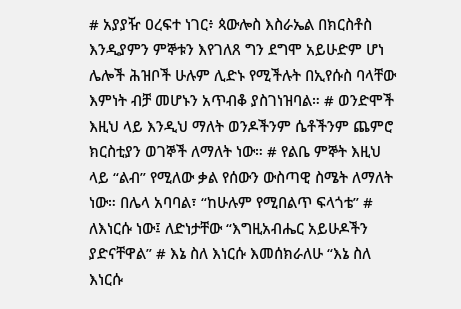# አያያዥ ዐረፍተ ነገር፥ ጳውሎስ እስራኤል በክርስቶስ እንዲያምን ምኞቱን እየገለጸ ግን ደግሞ አይሁድም ሆነ ሌሎች ሕዝቦች ሁሉም ሊድኑ የሚችሉት በኢየሱስ ባላቸው እምነት ብቻ መሆኑን አጥብቆ ያስገነዝባል። # ወንድሞች እዚህ ላይ እንዲህ ማለት ወንዶችንም ሴቶችንም ጨምሮ ክርስቲያን ወገኞች ለማለት ነው። # የልቤ ምኞት እዚህ ላይ “ልብ” የሚለው ቃል የሰውን ውስጣዊ ስሜት ለማለት ነው። በሌላ አባባል፣ “ከሁሉም የሚበልጥ ፍላጎቴ” # ለእነርሱ ነው፤ ለድነታቸው “እግዚአብሔር አይሁዶችን ያድናቸዋል” # እኔ ስለ እነርሱ እመሰክራለሁ “እኔ ስለ እነርሱ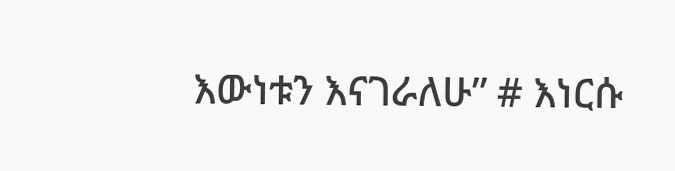እውነቱን እናገራለሁ” # እነርሱ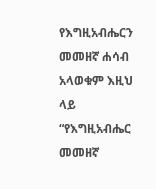የእግዚአብሔርን መመዘኛ ሐሳብ አላወቁም እዚህ ላይ “የእግዚአብሔር መመዘኛ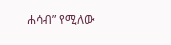ሐሳብ” የሚለው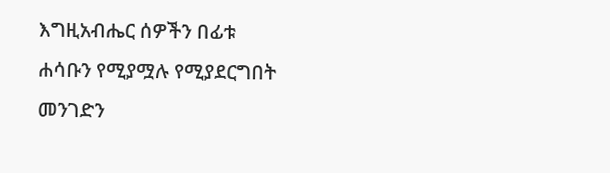እግዚአብሔር ሰዎችን በፊቱ ሐሳቡን የሚያሟሉ የሚያደርግበት መንገድን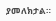ያመለክታል።